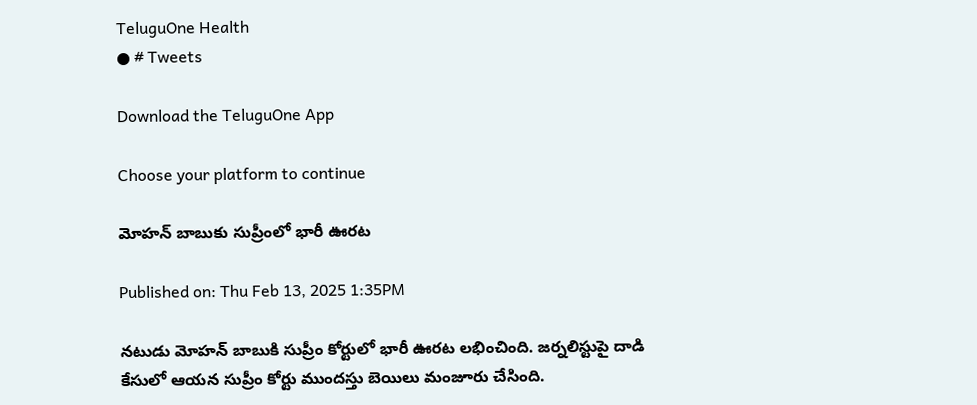TeluguOne Health
● # Tweets

Download the TeluguOne App

Choose your platform to continue

మోహన్ బాబుకు సుప్రీంలో భారీ ఊరట

Published on: Thu Feb 13, 2025 1:35PM

నటుడు మోహన్ బాబుకి సుప్రీం కోర్టులో భారీ ఊరట లభించింది. జర్నలిస్టుపై దాడి కేసులో ఆయన సుప్రీం కోర్టు ముందస్తు బెయిలు మంజూరు చేసింది.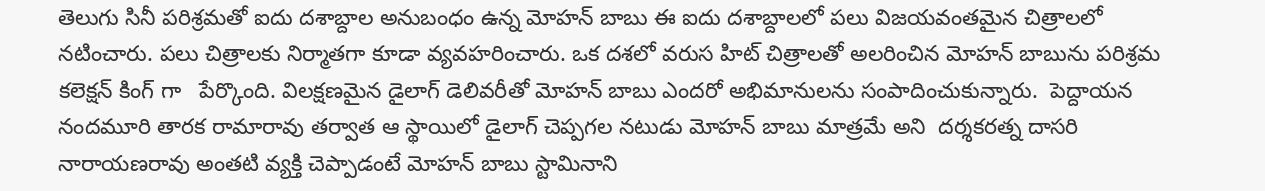తెలుగు సినీ పరిశ్రమతో ఐదు దశాబ్దాల అనుబంధం ఉన్న మోహన్ బాబు ఈ ఐదు దశాబ్దాలలో పలు విజయవంతమైన చిత్రాలలో నటించారు. పలు చిత్రాలకు నిర్మాతగా కూడా వ్యవహరించారు. ఒక దశలో వరుస హిట్ చిత్రాలతో అలరించిన మోహన్ బాబును పరిశ్రమ కలెక్షన్ కింగ్ గా   పేర్కొంది. విలక్షణమైన డైలాగ్ డెలివరీతో మోహన్ బాబు ఎందరో అభిమానులను సంపాదించుకున్నారు.  పెద్దాయన నందమూరి తారక రామారావు తర్వాత ఆ స్థాయిలో డైలాగ్ చెప్పగల నటుడు మోహన్ బాబు మాత్రమే అని  దర్శకరత్న దాసరి నారాయణరావు అంతటి వ్యక్తి చెప్పాడంటే మోహన్ బాబు స్టామినాని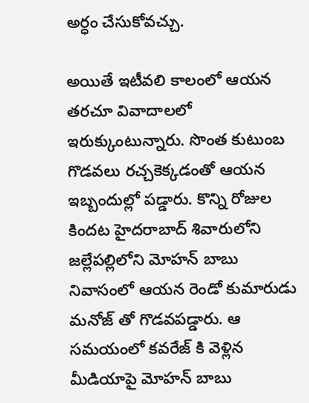అర్ధం చేసుకోవచ్చు.

అయితే ఇటీవలి కాలంలో ఆయన తరచూ వివాదాలలో ఇరుక్కుంటున్నారు. సొంత కుటుంబ గొడవలు రచ్చకెక్కడంతో ఆయన ఇబ్బందుల్లో పడ్డారు. కొన్ని రోజుల కిందట హైదరాబాద్ శివారులోని జల్లేపల్లిలోని మోహన్ బాబు నివాసంలో ఆయన రెండో కుమారుడు మనోజ్ తో గొడవపడ్డారు. ఆ సమయంలో కవరేజ్ కి వెళ్లిన మీడియాపై మోహన్ బాబు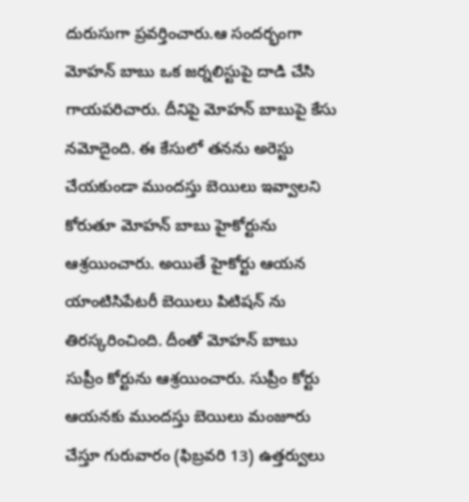దురుసుగా ప్రవర్తించారు.ఆ సందర్భంగా మోహన్ బాబు ఒక జర్నలిస్టుపై దాడి చేసి గాయపరిచారు. దీనిపై మోహన్ బాబుపై కేసు నమోదైంది. ఈ కేసులో తనను అరెస్టు చేయకుండా ముందస్తు బెయిలు ఇవ్వాలని కోరుతూ మోహన్ బాబు హైకోర్టును ఆశ్రయించారు. అయితే హైకోర్టు ఆయన యాంటిసిపేటరీ బెయిలు పిటిషన్ ను తిరస్కరించింది. దీంతో మోహన్ బాబు సుప్రీం కోర్టును ఆశ్రయించారు. సుప్రీం కోర్టు ఆయనకు ముందస్తు బెయిలు మంజూరు చేస్తూ గురువారం (ఫిబ్రవరి 13) ఉత్తర్వులు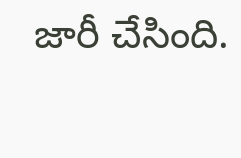జారీ చేసింది.